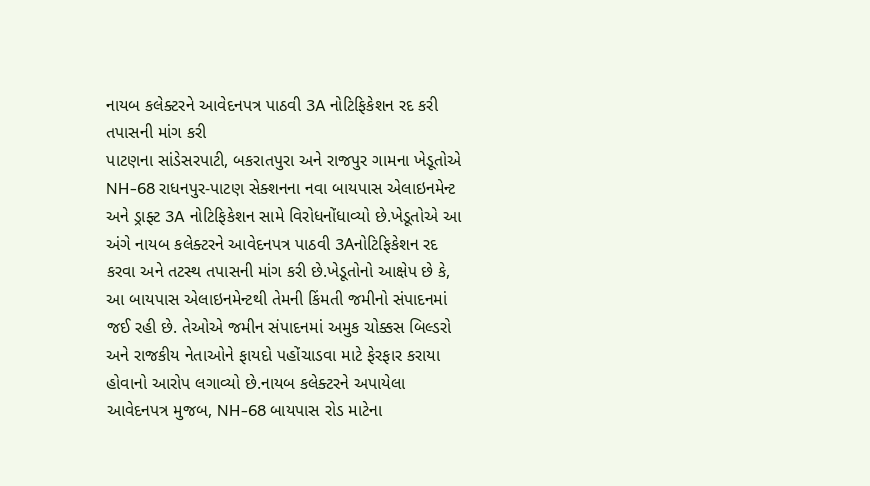નાયબ કલેક્ટરને આવેદનપત્ર પાઠવી 3A નોટિફિકેશન રદ કરી તપાસની માંગ કરી
પાટણના સાંડેસરપાટી, બકરાતપુરા અને રાજપુર ગામના ખેડૂતોએ NH-68 રાધનપુર-પાટણ સેક્શનના નવા બાયપાસ એલાઇનમેન્ટ અને ડ્રાફ્ટ 3A નોટિફિકેશન સામે વિરોધનોંધાવ્યો છે.ખેડૂતોએ આ અંગે નાયબ કલેક્ટરને આવેદનપત્ર પાઠવી 3Aનોટિફિકેશન રદ કરવા અને તટસ્થ તપાસની માંગ કરી છે.ખેડૂતોનો આક્ષેપ છે કે, આ બાયપાસ એલાઇનમેન્ટથી તેમની કિંમતી જમીનો સંપાદનમાં જઈ રહી છે. તેઓએ જમીન સંપાદનમાં અમુક ચોક્કસ બિલ્ડરો અને રાજકીય નેતાઓને ફાયદો પહોંચાડવા માટે ફેરફાર કરાયા હોવાનો આરોપ લગાવ્યો છે.નાયબ કલેક્ટરને અપાયેલા આવેદનપત્ર મુજબ, NH-68 બાયપાસ રોડ માટેના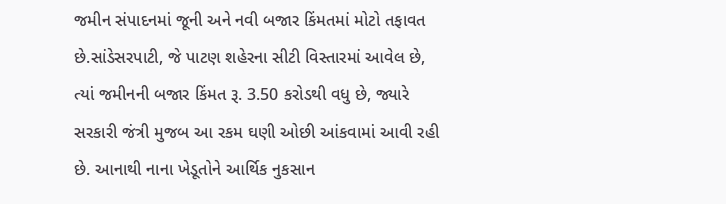જમીન સંપાદનમાં જૂની અને નવી બજાર કિંમતમાં મોટો તફાવત છે.સાંડેસરપાટી, જે પાટણ શહેરના સીટી વિસ્તારમાં આવેલ છે, ત્યાં જમીનની બજાર કિંમત રૂ. 3.50 કરોડથી વધુ છે, જ્યારે સરકારી જંત્રી મુજબ આ રકમ ઘણી ઓછી આંકવામાં આવી રહી છે. આનાથી નાના ખેડૂતોને આર્થિક નુકસાન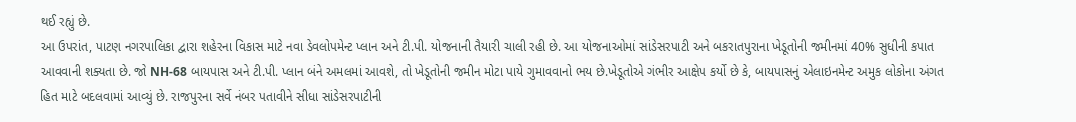થઈ રહ્યું છે.
આ ઉપરાંત, પાટણ નગરપાલિકા દ્વારા શહેરના વિકાસ માટે નવા ડેવલોપમેન્ટ પ્લાન અને ટી.પી. યોજનાની તૈયારી ચાલી રહી છે. આ યોજનાઓમાં સાંડેસરપાટી અને બકરાતપુરાના ખેડૂતોની જમીનમાં 40% સુધીની કપાત આવવાની શક્યતા છે. જો NH-68 બાયપાસ અને ટી.પી. પ્લાન બંને અમલમાં આવશે, તો ખેડૂતોની જમીન મોટા પાયે ગુમાવવાનો ભય છે.ખેડૂતોએ ગંભીર આક્ષેપ કર્યો છે કે, બાયપાસનું એલાઇનમેન્ટ અમુક લોકોના અંગત હિત માટે બદલવામાં આવ્યું છે. રાજપુરના સર્વે નંબર પતાવીને સીધા સાંડેસરપાટીની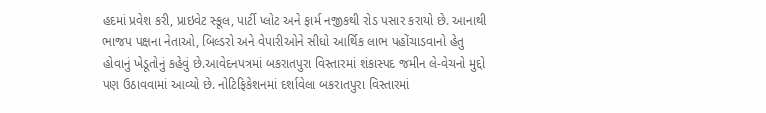હદમાં પ્રવેશ કરી, પ્રાઇવેટ સ્કૂલ, પાર્ટી પ્લોટ અને ફાર્મ નજીકથી રોડ પસાર કરાયો છે. આનાથી ભાજપ પક્ષના નેતાઓ, બિલ્ડરો અને વેપારીઓને સીધો આર્થિક લાભ પહોંચાડવાનો હેતુ હોવાનું ખેડૂતોનું કહેવું છે.આવેદનપત્રમાં બકરાતપુરા વિસ્તારમાં શંકાસ્પદ જમીન લે-વેચનો મુદ્દો પણ ઉઠાવવામાં આવ્યો છે. નોટિફિકેશનમાં દર્શાવેલા બકરાતપુરા વિસ્તારમાં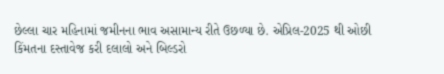છેલ્લા ચાર મહિનામાં જમીનના ભાવ અસામાન્ય રીતે ઉછળ્યા છે. એપ્રિલ-2025 થી ઓછી કિંમતના દસ્તાવેજ કરી દલાલો અને બિલ્ડરો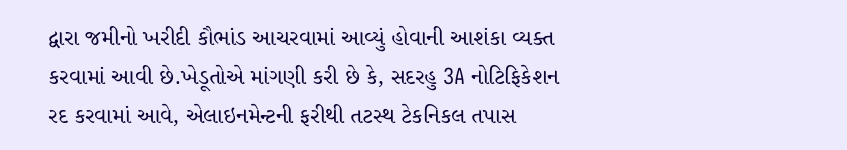દ્વારા જમીનો ખરીદી કૌભાંડ આચરવામાં આવ્યું હોવાની આશંકા વ્યક્ત કરવામાં આવી છે.ખેડૂતોએ માંગણી કરી છે કે, સદરહુ 3A નોટિફિકેશન રદ કરવામાં આવે, એલાઇનમેન્ટની ફરીથી તટસ્થ ટેકનિકલ તપાસ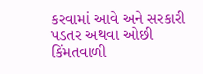કરવામાં આવે અને સરકારી પડતર અથવા ઓછી કિંમતવાળી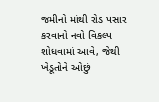જમીનો માંથી રોડ પસાર કરવાનો નવો વિકલ્પ શોધવામાં આવે, જેથી ખેડૂતોને ઓછું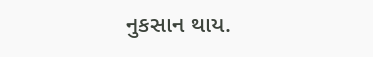નુકસાન થાય.